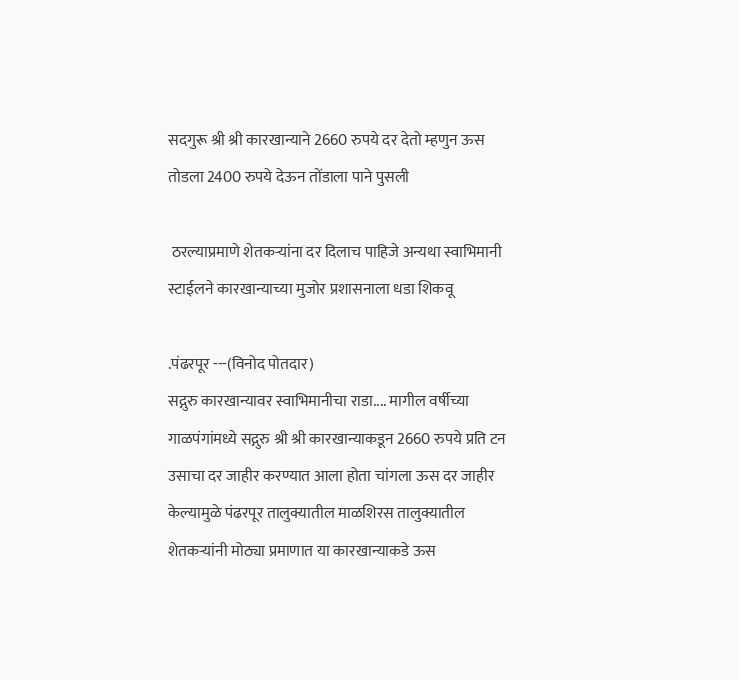सदगुरू श्री श्री कारखान्याने 2660 रुपये दर देतो म्हणुन ऊस तोडला 2400 रुपये देऊन तोंडाला पाने पुसली

 ठरल्याप्रमाणे शेतकऱ्यांना दर दिलाच पाहिजे अन्यथा स्वाभिमानी स्टाईलने कारखान्याच्या मुजोर प्रशासनाला धडा शिकवू

.पंढरपूर ---(विनोद पोतदार)
सद्गुरु कारखान्यावर स्वाभिमानीचा राडा.... मागील वर्षीच्या गाळपंगांमध्ये सद्गुरु श्री श्री कारखान्याकडून 2660 रुपये प्रति टन उसाचा दर जाहीर करण्यात आला होता चांगला ऊस दर जाहीर केल्यामुळे पंढरपूर तालुक्यातील माळशिरस तालुक्यातील शेतकऱ्यांनी मोठ्या प्रमाणात या कारखान्याकडे ऊस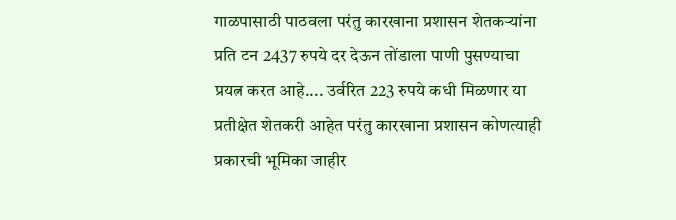गाळपासाठी पाठवला परंतु कारखाना प्रशासन शेतकऱ्यांना प्रति टन 2437 रुपये दर देऊन तोंडाला पाणी पुसण्याचा प्रयत्न करत आहे.... उर्वरित 223 रुपये कधी मिळणार या प्रतीक्षेत शेतकरी आहेत परंतु कारखाना प्रशासन कोणत्याही प्रकारची भूमिका जाहीर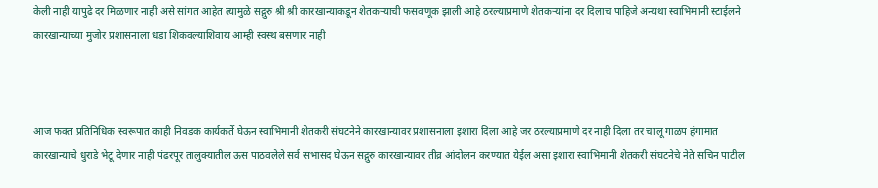केली नाही यापुढे दर मिळणार नाही असे सांगत आहेत त्यामुळे सद्गुरु श्री श्री कारखान्याकडून शेतकऱ्याची फसवणूक झाली आहे ठरल्याप्रमाणे शेतकऱ्यांना दर दिलाच पाहिजे अन्यथा स्वाभिमानी स्टाईलने कारखान्याच्या मुजोर प्रशासनाला धडा शिकवल्याशिवाय आम्ही स्वस्थ बसणार नाही



आज फक्त प्रतिनिधिक स्वरूपात काही निवडक कार्यकर्ते घेऊन स्वाभिमानी शेतकरी संघटनेने कारखान्यावर प्रशासनाला इशारा दिला आहे जर ठरल्याप्रमाणे दर नाही दिला तर चालू गाळप हंगामात कारखान्याचे धुराडे भेटू देणार नाही पंढरपूर तालुक्यातील ऊस पाठवलेले सर्व सभासद घेऊन सद्गुरु कारखान्यावर तीव्र आंदोलन करण्यात येईल असा इशारा स्वाभिमानी शेतकरी संघटनेचे नेते सचिन पाटील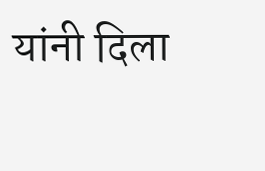यांनी दिला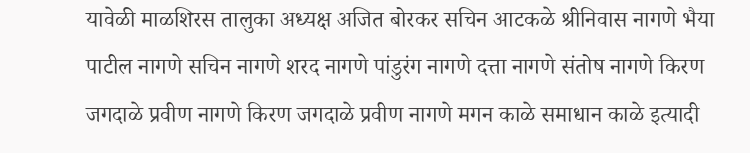यावेळी माळशिरस तालुका अध्यक्ष अजित बोरकर सचिन आटकळे श्रीनिवास नागणे भैया पाटील नागणे सचिन नागणे शरद नागणे पांडुरंग नागणे दत्ता नागणे संतोष नागणे किरण जगदाळे प्रवीण नागणे किरण जगदाळे प्रवीण नागणे मगन काळे समाधान काळे इत्यादी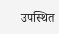उपस्थित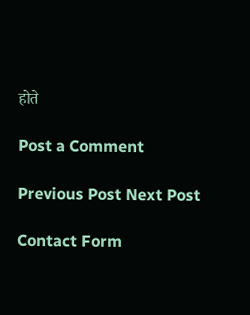होते

Post a Comment

Previous Post Next Post

Contact Form